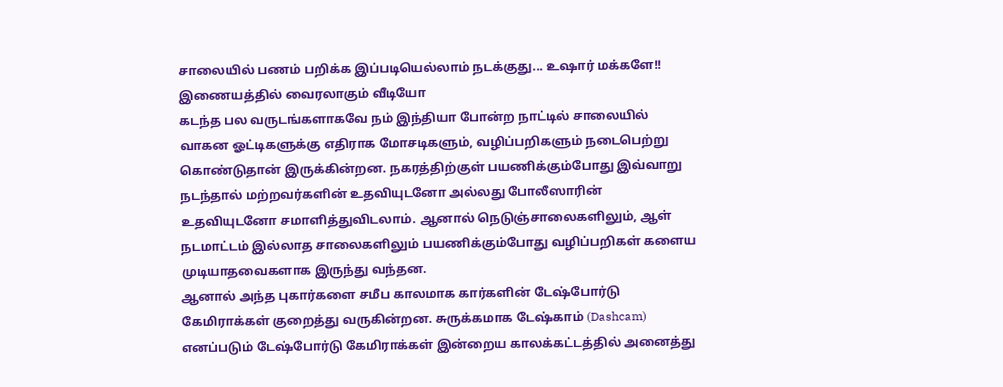சாலையில் பணம் பறிக்க இப்படியெல்லாம் நடக்குது... உஷார் மக்களே!! இணையத்தில் வைரலாகும் வீடியோ
கடந்த பல வருடங்களாகவே நம் இந்தியா போன்ற நாட்டில் சாலையில் வாகன ஓட்டிகளுக்கு எதிராக மோசடிகளும், வழிப்பறிகளும் நடைபெற்று கொண்டுதான் இருக்கின்றன. நகரத்திற்குள் பயணிக்கும்போது இவ்வாறு நடந்தால் மற்றவர்களின் உதவியுடனோ அல்லது போலீஸாரின் உதவியுடனோ சமாளித்துவிடலாம். ஆனால் நெடுஞ்சாலைகளிலும், ஆள் நடமாட்டம் இல்லாத சாலைகளிலும் பயணிக்கும்போது வழிப்பறிகள் களைய முடியாதவைகளாக இருந்து வந்தன.
ஆனால் அந்த புகார்களை சமீப காலமாக கார்களின் டேஷ்போர்டு கேமிராக்கள் குறைத்து வருகின்றன. சுருக்கமாக டேஷ்காம் (Dashcam) எனப்படும் டேஷ்போர்டு கேமிராக்கள் இன்றைய காலக்கட்டத்தில் அனைத்து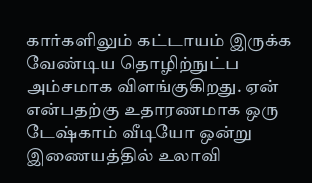கார்களிலும் கட்டாயம் இருக்க வேண்டிய தொழிற்நுட்ப அம்சமாக விளங்குகிறது. ஏன் என்பதற்கு உதாரணமாக ஒரு டேஷ்காம் வீடியோ ஒன்று இணையத்தில் உலாவி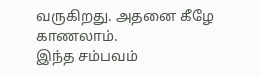வருகிறது. அதனை கீழே காணலாம்.
இந்த சம்பவம்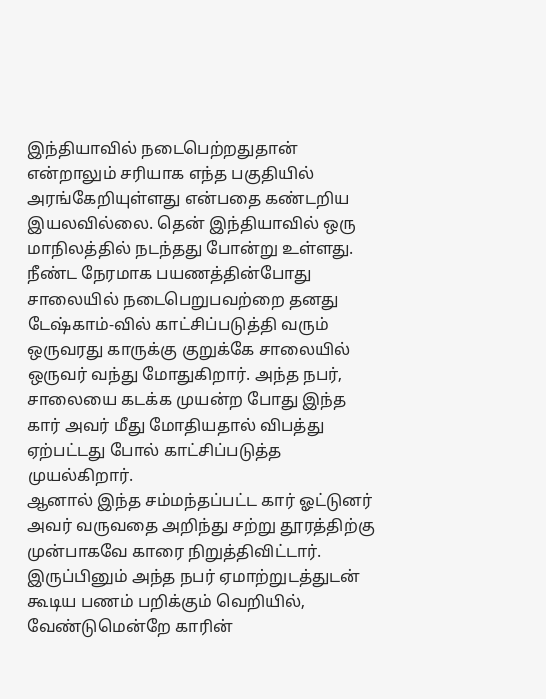இந்தியாவில் நடைபெற்றதுதான் என்றாலும் சரியாக எந்த பகுதியில் அரங்கேறியுள்ளது என்பதை கண்டறிய இயலவில்லை. தென் இந்தியாவில் ஒரு மாநிலத்தில் நடந்தது போன்று உள்ளது. நீண்ட நேரமாக பயணத்தின்போது சாலையில் நடைபெறுபவற்றை தனது டேஷ்காம்-வில் காட்சிப்படுத்தி வரும் ஒருவரது காருக்கு குறுக்கே சாலையில் ஒருவர் வந்து மோதுகிறார். அந்த நபர், சாலையை கடக்க முயன்ற போது இந்த கார் அவர் மீது மோதியதால் விபத்து ஏற்பட்டது போல் காட்சிப்படுத்த முயல்கிறார்.
ஆனால் இந்த சம்மந்தப்பட்ட கார் ஓட்டுனர் அவர் வருவதை அறிந்து சற்று தூரத்திற்கு முன்பாகவே காரை நிறுத்திவிட்டார். இருப்பினும் அந்த நபர் ஏமாற்றுடத்துடன் கூடிய பணம் பறிக்கும் வெறியில், வேண்டுமென்றே காரின்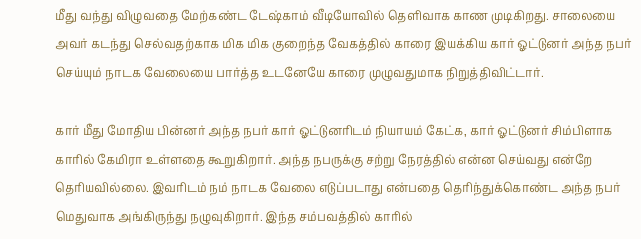மீது வந்து விழுவதை மேற்கண்ட டேஷ்காம் வீடியோவில் தெளிவாக காண முடிகிறது. சாலையை அவர் கடந்து செல்வதற்காக மிக மிக குறைந்த வேகத்தில் காரை இயக்கிய கார் ஓட்டுனர் அந்த நபர் செய்யும் நாடக வேலையை பார்த்த உடனேயே காரை முழுவதுமாக நிறுத்திவிட்டார்.

கார் மீது மோதிய பின்னர் அந்த நபர் கார் ஓட்டுனரிடம் நியாயம் கேட்க, கார் ஓட்டுனர் சிம்பிளாக காரில் கேமிரா உள்ளதை கூறுகிறார். அந்த நபருக்கு சற்று நேரத்தில் என்ன செய்வது என்றே தெரியவில்லை. இவரிடம் நம் நாடக வேலை எடுப்படாது என்பதை தெரிந்துக்கொண்ட அந்த நபர் மெதுவாக அங்கிருந்து நழுவுகிறார். இந்த சம்பவத்தில் காரில்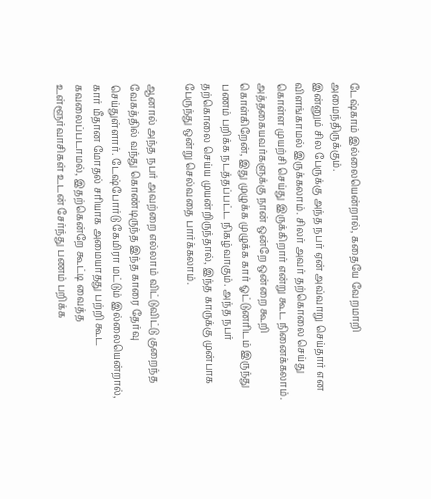டேஷ்காம் இல்லையென்றால், கதையே வேறமாறி அமைந்திருக்கும்.
இன்னும் சில பேருக்கு அந்த நபர் ஏன் அவ்வாறு செய்தார் என விளங்காமல் இருக்கலாம். சிலர் அவர் தற்கொலை செய்து கொள்ள முயற்சி செய்து இருக்கிறார் என்று கூட நினைக்கலாம். அத்தகையவர்களுக்கு நான் ஒன்றே ஒன்றை கூறி கொள்கிறேன், இது முழுக்க முழுக்க கார் ஓட்டுனரிடம் இருந்து பணம் பறிக்க நடத்தப்பட்ட நிகழ்வாகும். அந்த நபர் தற்கொலை செய்ய முயன்றிருந்தால், இந்த காருக்கு முன்பாக பேருந்து ஒன்று செல்வதை பார்க்கலாம்.

ஆனால் அந்த நபர் அவற்றை எல்லாம் விட்டுவிட்டு குறைந்த வேகத்தில் வந்து கொண்டிருந்த இந்த காரை தேர்வு செய்துள்ளார். டேஷ்போர்டு கேமிரா மட்டும் இல்லையென்றால், கார் மீதான மோதல் சரியாக அமையாதது பற்றி கூட கவலைப்படாமல், இதற்கென்றே கூட்டி வைத்த உள்ளூர்வாசிகள் உடன் சேர்ந்து பணம் பறிக்க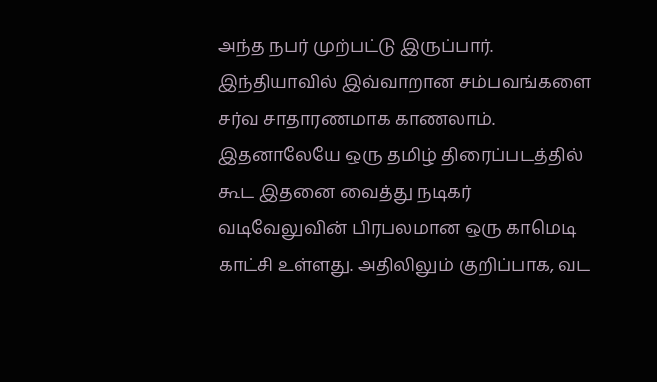அந்த நபர் முற்பட்டு இருப்பார். இந்தியாவில் இவ்வாறான சம்பவங்களை சர்வ சாதாரணமாக காணலாம்.
இதனாலேயே ஒரு தமிழ் திரைப்படத்தில் கூட இதனை வைத்து நடிகர் வடிவேலுவின் பிரபலமான ஒரு காமெடி காட்சி உள்ளது. அதிலிலும் குறிப்பாக, வட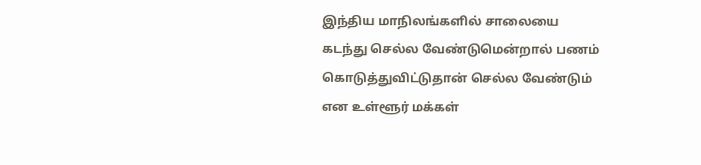இந்திய மாநிலங்களில் சாலையை கடந்து செல்ல வேண்டுமென்றால் பணம் கொடுத்துவிட்டுதான் செல்ல வேண்டும் என உள்ளூர் மக்கள்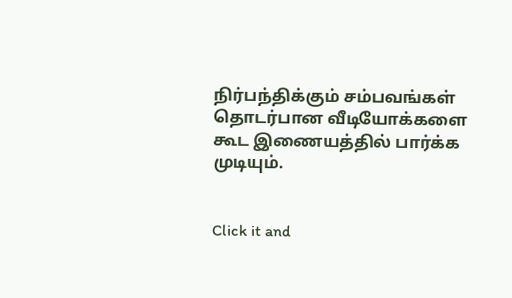நிர்பந்திக்கும் சம்பவங்கள் தொடர்பான வீடியோக்களை கூட இணையத்தில் பார்க்க முடியும்.


Click it and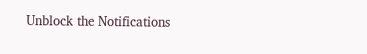Unblock the Notifications